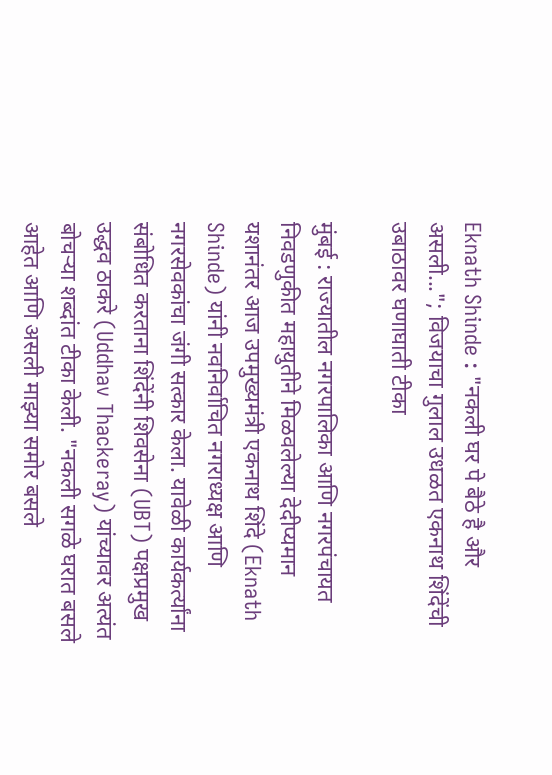Eknath Shinde : "नकली घर पे बैठे है और असली..."; विजयाचा गुलाल उधळत एकनाथ शिंदेंची उबाठावर घणाघाती टीका

मुंबई : राज्यातील नगरपालिका आणि नगरपंचायत निवडणुकीत महायुतीने मिळवलेल्या देदीप्यमान यशानंतर आज उपमुख्यमंत्री एकनाथ शिंदे (Eknath Shinde) यांनी नवनिर्वाचित नगराध्यक्ष आणि नगरसेवकांचा जंगी सत्कार केला. यावेळी कार्यकर्त्यांना संबोधित करताना शिंदेंनी शिवसेना (UBT) पक्षप्रमुख उद्धव ठाकरे (Uddhav Thackeray) यांच्यावर अत्यंत बोचऱ्या शब्दांत टीका केली. "नकली सगळे घरात बसले आहेत आणि असली माझ्या समोर बसले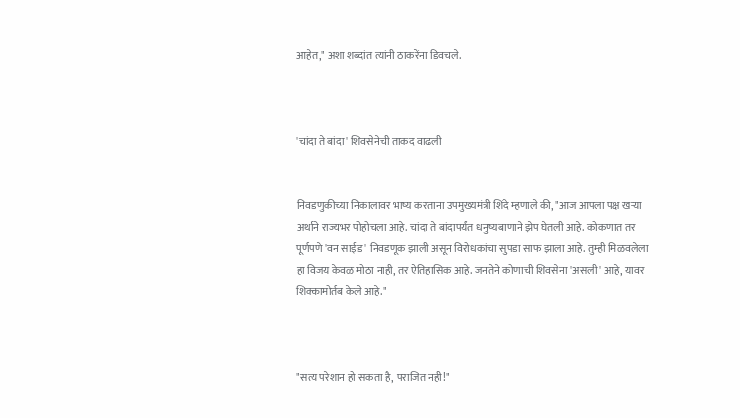आहेत," अशा शब्दांत त्यांनी ठाकरेंना डिवचले.



'चांदा ते बांदा' शिवसेनेची ताकद वाढली


निवडणुकीच्या निकालावर भाष्य करताना उपमुख्यमंत्री शिंदे म्हणाले की, "आज आपला पक्ष खऱ्या अर्थाने राज्यभर पोहोचला आहे. चांदा ते बांदापर्यंत धनुष्यबाणाने झेप घेतली आहे. कोकणात तर पूर्णपणे 'वन साईड' निवडणूक झाली असून विरोधकांचा सुपडा साफ झाला आहे. तुम्ही मिळवलेला हा विजय केवळ मोठा नाही, तर ऐतिहासिक आहे. जनतेने कोणाची शिवसेना 'असली' आहे, यावर शिक्कामोर्तब केले आहे."



"सत्य परेशान हो सकता है, पराजित नही!"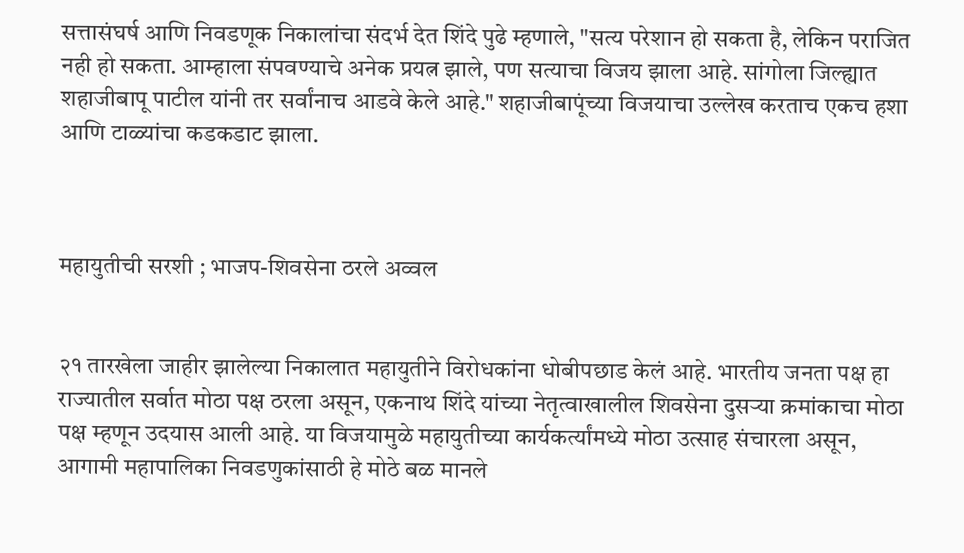सत्तासंघर्ष आणि निवडणूक निकालांचा संदर्भ देत शिंदे पुढे म्हणाले, "सत्य परेशान हो सकता है, लेकिन पराजित नही हो सकता. आम्हाला संपवण्याचे अनेक प्रयत्न झाले, पण सत्याचा विजय झाला आहे. सांगोला जिल्ह्यात शहाजीबापू पाटील यांनी तर सर्वांनाच आडवे केले आहे." शहाजीबापूंच्या विजयाचा उल्लेख करताच एकच हशा आणि टाळ्यांचा कडकडाट झाला.



महायुतीची सरशी ; भाजप-शिवसेना ठरले अव्वल


२१ तारखेला जाहीर झालेल्या निकालात महायुतीने विरोधकांना धोबीपछाड केलं आहे. भारतीय जनता पक्ष हा राज्यातील सर्वात मोठा पक्ष ठरला असून, एकनाथ शिंदे यांच्या नेतृत्वाखालील शिवसेना दुसऱ्या क्रमांकाचा मोठा पक्ष म्हणून उदयास आली आहे. या विजयामुळे महायुतीच्या कार्यकर्त्यांमध्ये मोठा उत्साह संचारला असून, आगामी महापालिका निवडणुकांसाठी हे मोठे बळ मानले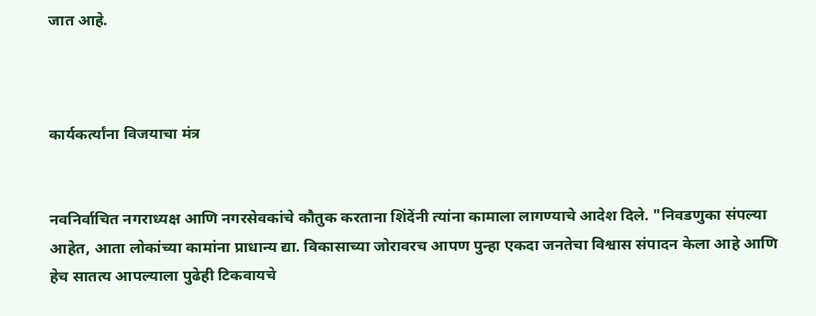जात आहे.



कार्यकर्त्यांना विजयाचा मंत्र


नवनिर्वाचित नगराध्यक्ष आणि नगरसेवकांचे कौतुक करताना शिंदेंनी त्यांना कामाला लागण्याचे आदेश दिले. "निवडणुका संपल्या आहेत, आता लोकांच्या कामांना प्राधान्य द्या. विकासाच्या जोरावरच आपण पुन्हा एकदा जनतेचा विश्वास संपादन केला आहे आणि हेच सातत्य आपल्याला पुढेही टिकवायचे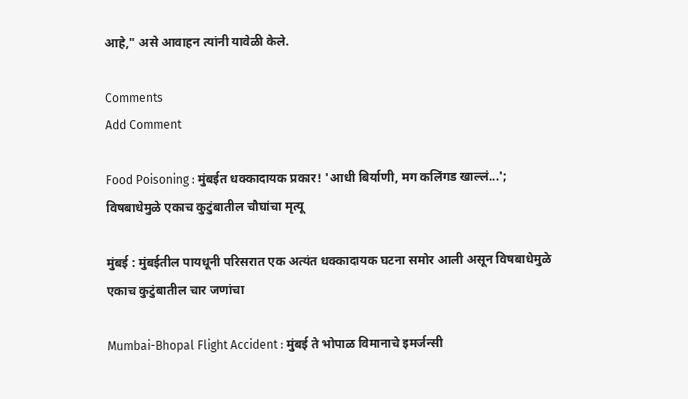आहे," असे आवाहन त्यांनी यावेळी केले.

Comments
Add Comment

Food Poisoning : मुंबईत धक्कादायक प्रकार! 'आधी बिर्याणी, मग कलिंगड खाल्लं...'; विषबाधेमुळे एकाच कुटुंबातील चौघांचा मृत्यू

मुंबई : मुंबईतील पायधूनी परिसरात एक अत्यंत धक्कादायक घटना समोर आली असून विषबाधेमुळे एकाच कुटुंबातील चार जणांचा

Mumbai-Bhopal Flight Accident : मुंबई ते भोपाळ विमानाचे इमर्जन्सी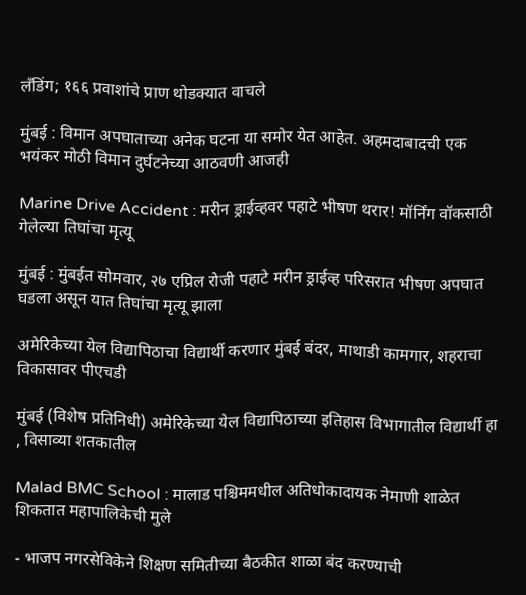लँडिंग; १६६ प्रवाशांचे प्राण थोडक्यात वाचले

मुंबई : विमान अपघाताच्या अनेक घटना या समोर येत आहेत. अहमदाबादची एक भयंकर मोठी विमान दुर्घटनेच्या आठवणी आजही

Marine Drive Accident : मरीन ड्राईव्हवर पहाटे भीषण थरार! मॉर्निंग वॉकसाठी गेलेल्या तिघांचा मृत्यू

मुंबई : मुंबईत सोमवार, २७ एप्रिल रोजी पहाटे मरीन ड्राईव्ह परिसरात भीषण अपघात घडला असून यात तिघांचा मृत्यू झाला

अमेरिकेच्या येल विद्यापिठाचा विद्यार्थी करणार मुंबई बंदर, माथाडी कामगार, शहराचा विकासावर पीएचडी

मुंबई (विशेष प्रतिनिधी) अमेरिकेच्या येल विद्यापिठाच्या इतिहास विभागातील विद्यार्थी हा , विसाव्या शतकातील

Malad BMC School : मालाड पश्चिममधील अतिधोकादायक नेमाणी शाळेत शिकतात महापालिकेची मुले

- भाजप नगरसेविकेने शिक्षण समितीच्या बैठकीत शाळा बंद करण्याची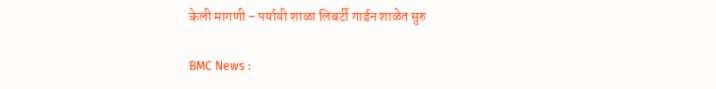केली मागणी - पर्यायी शाळा लिबर्टी गार्डन शाळेत सुरु

BMC News :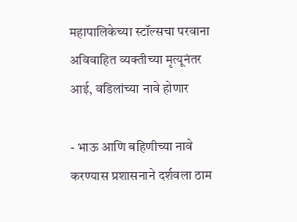महापालिकेच्या स्टॉल्सचा परवाना अविवाहित व्यक्तीच्या मृत्यूनंतर आई, वडिलांच्या नावे होणार

- भाऊ आणि बहिणीच्या नावे करण्यास प्रशासनाने दर्शवला ठाम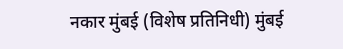नकार मुंबई (विशेष प्रतिनिधी) मुंबई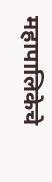महापालिकेचे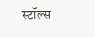स्टॉल्स